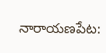నారాయణపేట: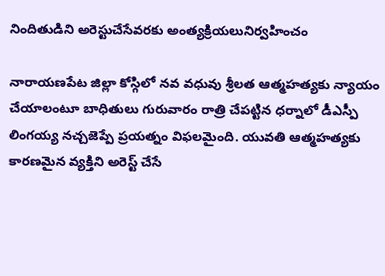నిందితుడిని అరెస్టుచేసేవరకు అంత్యక్రియలునిర్వహించం

నారాయణపేట జిల్లా కోస్గిలో నవ వధువు శ్రీలత ఆత్మహత్యకు న్యాయం చేయాలంటూ బాధితులు గురువారం రాత్రి చేపట్టిన ధర్నాలో డీఎస్పీ లింగయ్య నచ్చజెప్పే ప్రయత్నం విఫలమైంది. యువతి ఆత్మహత్యకు కారణమైన వ్యక్తిని అరెస్ట్ చేసే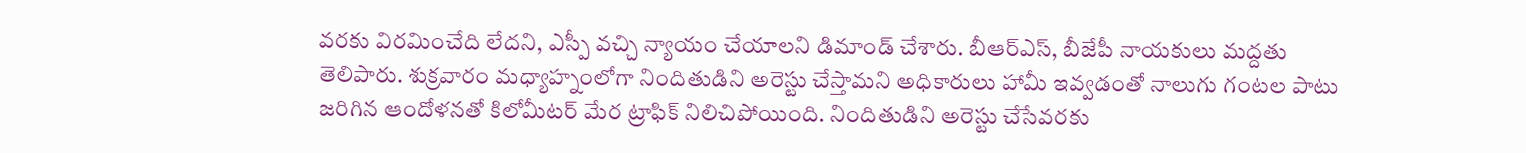వరకు విరమించేది లేదని, ఎస్పీ వచ్చి న్యాయం చేయాలని డిమాండ్ చేశారు. బీఆర్ఎస్, బీజేపీ నాయకులు మద్దతు తెలిపారు. శుక్రవారం మధ్యాహ్నంలోగా నిందితుడిని అరెస్టు చేస్తామని అధికారులు హామీ ఇవ్వడంతో నాలుగు గంటల పాటు జరిగిన ఆందోళనతో కిలోమీటర్ మేర ట్రాఫిక్ నిలిచిపోయింది. నిందితుడిని అరెస్టు చేసేవరకు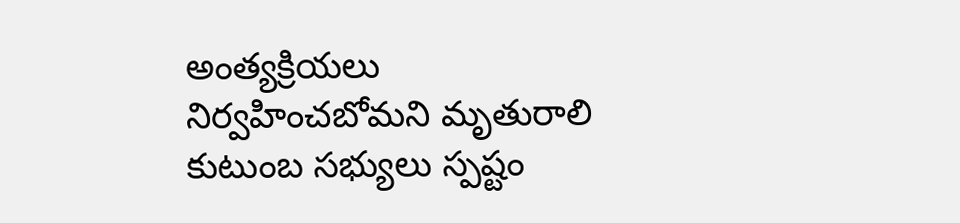అంత్యక్రియలు నిర్వహించబోమని మృతురాలి కుటుంబ సభ్యులు స్పష్టం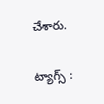చేశారు.

ట్యాగ్స్ :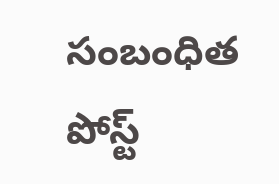సంబంధిత పోస్ట్